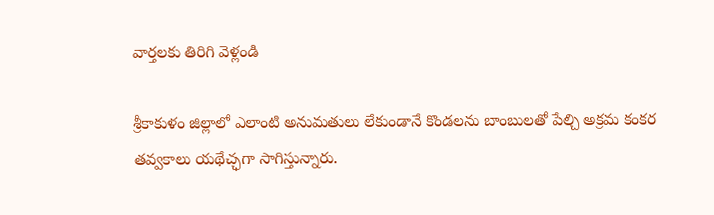వార్తలకు తిరిగి వెళ్లండి

శ్రీకాకుళం జిల్లాలో ఎలాంటి అనుమతులు లేకుండానే కొండలను బాంబులతో పేల్చి అక్రమ కంకర తవ్వకాలు యథేచ్ఛగా సాగిస్తున్నారు.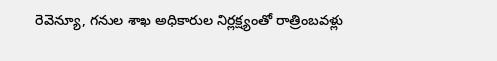రెవెన్యూ, గనుల శాఖ అధికారుల నిర్లక్ష్యంతో రాత్రింబవళ్లు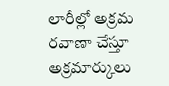లారీల్లో అక్రమ రవాణా చేస్తూ అక్రమార్కులు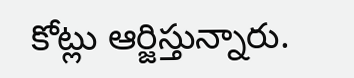కోట్లు ఆర్జిస్తున్నారు.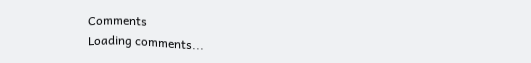Comments
Loading comments...